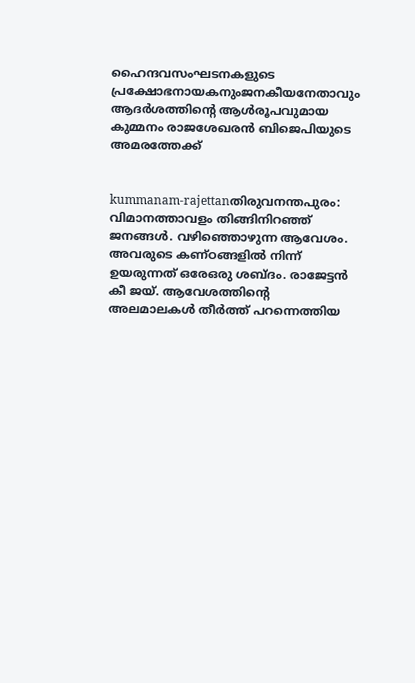ഹൈന്ദവസംഘടനകളുടെ പ്രക്ഷോഭനായകനുംജനകീയനേതാവും ആദര്‍ശത്തിന്റെ ആള്‍രൂപവുമായ കുമ്മനം രാജശേഖരന്‍ ബിജെപിയുടെ അമരത്തേക്ക്


kummanam-rajettanതിരുവനന്തപുരം: വിമാനത്താവളം തിങ്ങിനിറഞ്ഞ് ജനങ്ങള്‍. വഴിഞ്ഞൊഴുന്ന ആവേശം. അവരുടെ കണ്ഠങ്ങളില്‍ നിന്ന് ഉയരുന്നത് ഒരേഒരു ശബ്ദം. രാജേട്ടന്‍ കീ ജയ്. ആവേശത്തിന്റെ അലമാലകള്‍ തീര്‍ത്ത് പറന്നെത്തിയ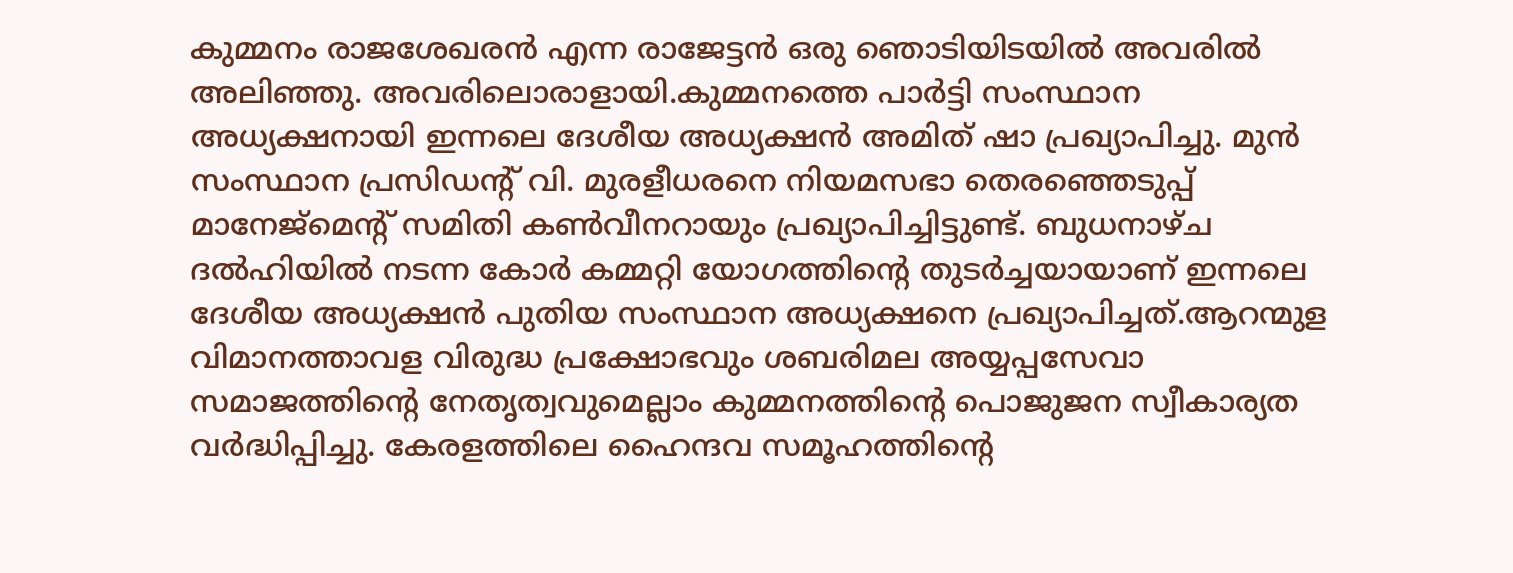കുമ്മനം രാജശേഖരന്‍ എന്ന രാജേട്ടന്‍ ഒരു ഞൊടിയിടയില്‍ അവരില്‍ അലിഞ്ഞു. അവരിലൊരാളായി.കുമ്മനത്തെ പാര്‍ട്ടി സംസ്ഥാന അധ്യക്ഷനായി ഇന്നലെ ദേശീയ അധ്യക്ഷന്‍ അമിത് ഷാ പ്രഖ്യാപിച്ചു. മുന്‍ സംസ്ഥാന പ്രസിഡന്റ് വി. മുരളീധരനെ നിയമസഭാ തെരഞ്ഞെടുപ്പ് മാനേജ്‌മെന്റ് സമിതി കണ്‍വീനറായും പ്രഖ്യാപിച്ചിട്ടുണ്ട്. ബുധനാഴ്ച ദല്‍ഹിയില്‍ നടന്ന കോര്‍ കമ്മറ്റി യോഗത്തിന്റെ തുടര്‍ച്ചയായാണ് ഇന്നലെ ദേശീയ അധ്യക്ഷന്‍ പുതിയ സംസ്ഥാന അധ്യക്ഷനെ പ്രഖ്യാപിച്ചത്.ആറന്മുള വിമാനത്താവള വിരുദ്ധ പ്രക്ഷോഭവും ശബരിമല അയ്യപ്പസേവാ സമാജത്തിന്റെ നേതൃത്വവുമെല്ലാം കുമ്മനത്തിന്റെ പൊജുജന സ്വീകാര്യത വര്‍ദ്ധിപ്പിച്ചു. കേരളത്തിലെ ഹൈന്ദവ സമൂഹത്തിന്റെ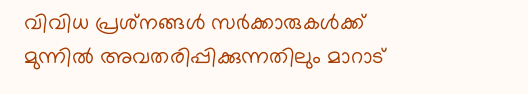വിവിധ പ്രശ്‌നങ്ങള്‍ സര്‍ക്കാരുകള്‍ക്ക് മുന്നില്‍ അവതരിപ്പിക്കുന്നതിലും മാറാട്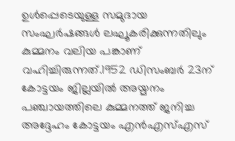ഉള്‍പ്പെടെയുള്ള സമുദായ സംഘര്‍ഷങ്ങള്‍ ലഘൂകരിക്കുന്നതിലും കുമ്മനം വലിയ പങ്കാണ് വഹിച്ചിരുന്നത്.1952 ഡിസംബര്‍ 23ന് കോട്ടയം ജില്ലയില്‍ അയ്മനം പഞ്ചായത്തിലെ കുമ്മനത്ത് ജനിച്ച അദ്ദേഹം കോട്ടയം എന്‍എസ്എസ്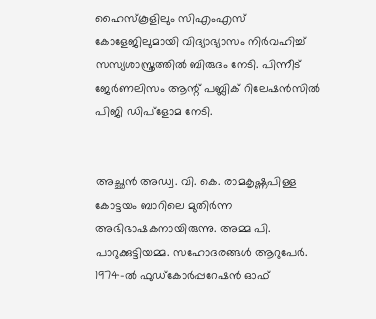ഹൈസ്‌കൂളിലും സിഎംഎസ് കോളേജിലുമായി വിദ്യാഭ്യാസം നിര്‍വഹിച്ച് സസ്യശാസ്ത്രത്തില്‍ ബിരുദം നേടി. പിന്നീട് ജേര്‍ണലിസം ആന്റ് പബ്ലിക് റിലേഷന്‍സില്‍ പിജി ഡിപ്‌ളോമ നേടി.


അച്ഛന്‍ അഡ്വ. വി. കെ. രാമകൃഷ്ണപിള്ള കോട്ടയം ബാറിലെ മുതിര്‍ന്ന അഭിഭാഷകനായിരുന്നു. അമ്മ പി. പാറുക്കുട്ടിയമ്മ. സഹോദരങ്ങള്‍ ആറുപേര്‍. 1974-ല്‍ ഫുഡ്‌കോര്‍പ്പറേഷന്‍ ഓഫ്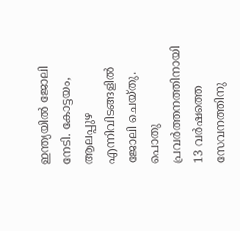ഇന്ത്യയില്‍ ജോലി നേടി. കോട്ടയം, ആലപ്പുഴ എന്നിവിടങ്ങളില്‍ ജോലി ചെയ്തു. പൊതു പ്രവര്‍ത്തനത്തിനായി 13 വര്‍ഷത്തെ സേവനത്തിനു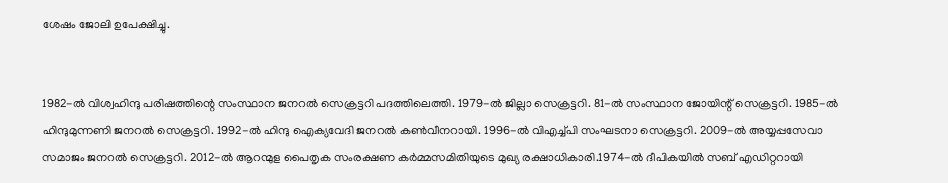ശേഷം ജോലി ഉപേക്ഷിച്ചു.


1982-ല്‍ വിശ്വഹിന്ദു പരിഷത്തിന്റെ സംസ്ഥാന ജനറല്‍ സെക്രട്ടറി പദത്തിലെത്തി. 1979-ല്‍ ജില്ലാ സെക്രട്ടറി. 81-ല്‍ സംസ്ഥാന ജോയിന്റ് സെക്രട്ടറി. 1985-ല്‍ ഹിന്ദുമുന്നണി ജനറല്‍ സെക്രട്ടറി. 1992-ല്‍ ഹിന്ദു ഐക്യവേദി ജനറല്‍ കണ്‍വീനറായി. 1996-ല്‍ വിഎച്ച്പി സംഘടനാ സെക്രട്ടറി. 2009-ല്‍ അയ്യപ്പസേവാ സമാജം ജനറല്‍ സെക്രട്ടറി. 2012-ല്‍ ആറന്മുള പൈതൃക സംരക്ഷണ കര്‍മ്മസമിതിയുടെ മുഖ്യ രക്ഷാധികാരി.1974-ല്‍ ദീപികയില്‍ സബ് എഡിറ്ററായി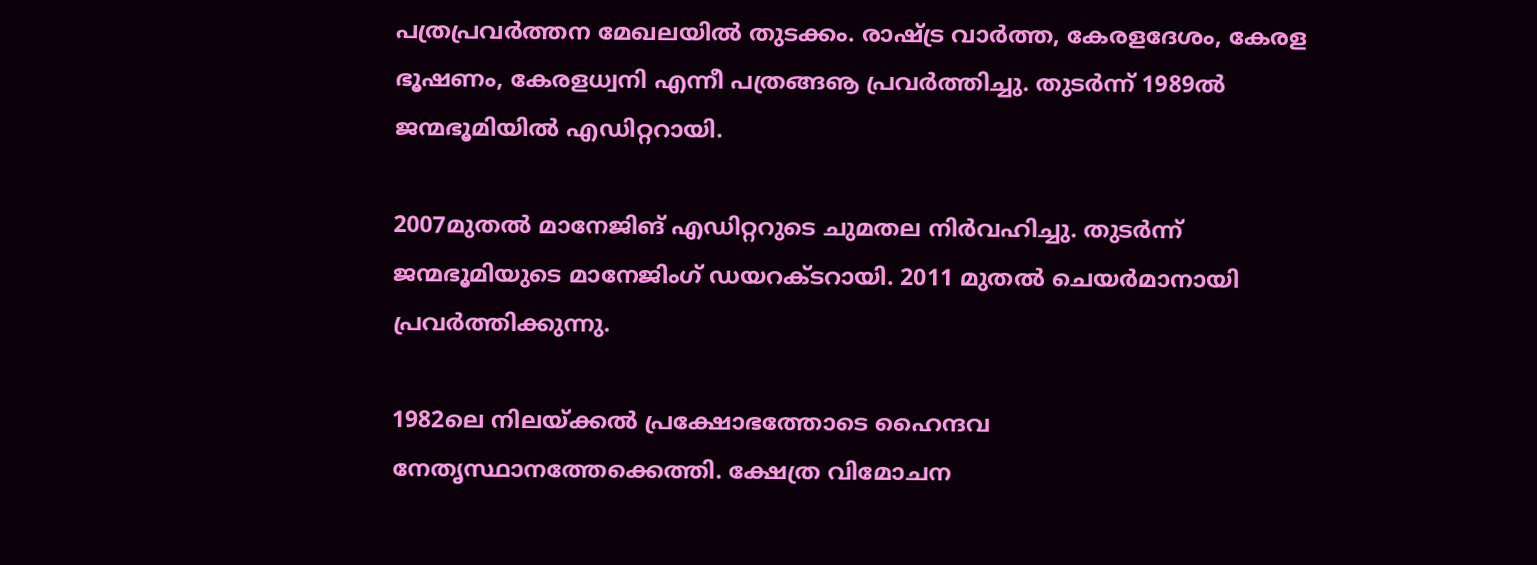പത്രപ്രവര്‍ത്തന മേഖലയില്‍ തുടക്കം. രാഷ്ട്ര വാര്‍ത്ത, കേരളദേശം, കേരള ഭൂഷണം, കേരളധ്വനി എന്നീ പത്രങ്ങൡ പ്രവര്‍ത്തിച്ചു. തുടര്‍ന്ന് 1989ല്‍ ജന്മഭൂമിയില്‍ എഡിറ്ററായി.

2007മുതല്‍ മാനേജിങ് എഡിറ്ററുടെ ചുമതല നിര്‍വഹിച്ചു. തുടര്‍ന്ന് ജന്മഭൂമിയുടെ മാനേജിംഗ് ഡയറക്ടറായി. 2011 മുതല്‍ ചെയര്‍മാനായി പ്രവര്‍ത്തിക്കുന്നു.

1982ലെ നിലയ്ക്കല്‍ പ്രക്ഷോഭത്തോടെ ഹൈന്ദവ നേതൃസ്ഥാനത്തേക്കെത്തി. ക്ഷേത്ര വിമോചന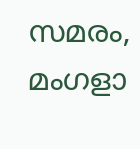സമരം, മംഗളാ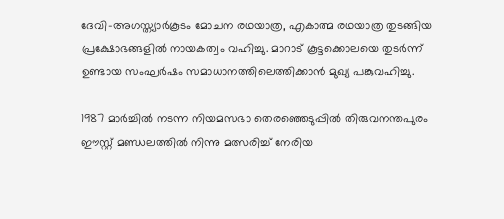ദേവി-അഗസ്ത്യാര്‍കൂടം മോചന രഥയാത്ര, എകാത്മ രഥയാത്ര തുടങ്ങിയ പ്രക്ഷോഭങ്ങളില്‍ നായകത്വം വഹിച്ചു. മാറാട് കൂട്ടക്കൊലയെ തുടര്‍ന്ന് ഉണ്ടായ സംഘര്‍ഷം സമാധാനത്തിലെത്തിക്കാന്‍ മുഖ്യ പങ്കുവഹിച്ചു.

1987 മാര്‍ച്ചില്‍ നടന്ന നിയമസഭാ തെരഞ്ഞെടുപ്പില്‍ തിരുവനന്തപുരം ഈസ്റ്റ് മണ്ഡലത്തില്‍ നിന്നു മത്സരിച്ച് നേരിയ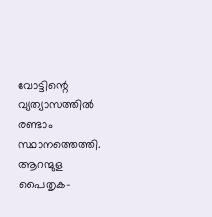വോട്ടിന്റെ വ്യത്യാസത്തില്‍ രണ്ടാം സ്ഥാനത്തെത്തി. ആറന്മുള പൈതൃക-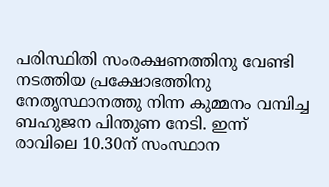പരിസ്ഥിതി സംരക്ഷണത്തിനു വേണ്ടി നടത്തിയ പ്രക്ഷോഭത്തിനു നേതൃസ്ഥാനത്തു നിന്ന കുമ്മനം വമ്പിച്ച ബഹുജന പിന്തുണ നേടി. ഇന്ന് രാവിലെ 10.30ന് സംസ്ഥാന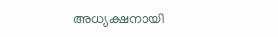അധ്യക്ഷനായി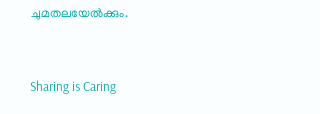ചുമതലയേല്‍ക്കും.



Sharing is Caring